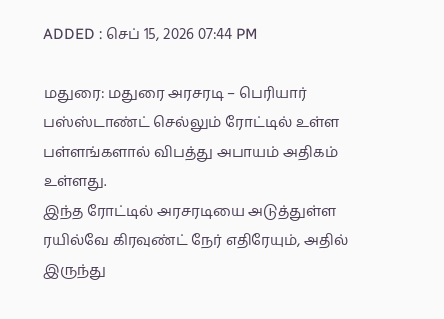ADDED : செப் 15, 2026 07:44 PM

மதுரை: மதுரை அரசரடி – பெரியார் பஸ்ஸ்டாண்ட் செல்லும் ரோட்டில் உள்ள பள்ளங்களால் விபத்து அபாயம் அதிகம் உள்ளது.
இந்த ரோட்டில் அரசரடியை அடுத்துள்ள ரயில்வே கிரவுண்ட் நேர் எதிரேயும், அதில் இருந்து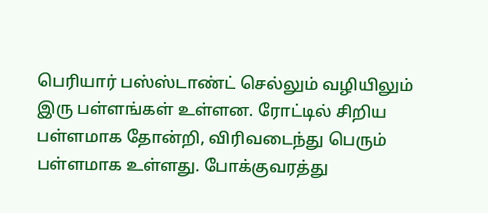பெரியார் பஸ்ஸ்டாண்ட் செல்லும் வழியிலும் இரு பள்ளங்கள் உள்ளன. ரோட்டில் சிறிய பள்ளமாக தோன்றி, விரிவடைந்து பெரும் பள்ளமாக உள்ளது. போக்குவரத்து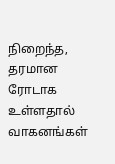நிறைந்த, தரமான ரோடாக உள்ளதால் வாகனங்கள்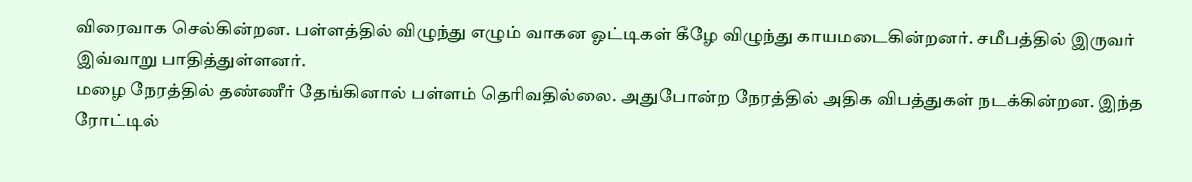விரைவாக செல்கின்றன. பள்ளத்தில் விழுந்து எழும் வாகன ஓட்டிகள் கீழே விழுந்து காயமடைகின்றனர். சமீபத்தில் இருவர் இவ்வாறு பாதித்துள்ளனர்.
மழை நேரத்தில் தண்ணீர் தேங்கினால் பள்ளம் தெரிவதில்லை. அதுபோன்ற நேரத்தில் அதிக விபத்துகள் நடக்கின்றன. இந்த ரோட்டில்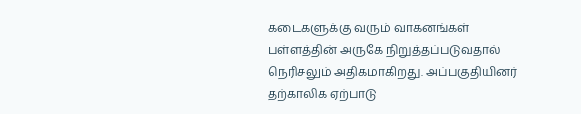கடைகளுக்கு வரும் வாகனங்கள் பள்ளத்தின் அருகே நிறுத்தப்படுவதால் நெரிசலும் அதிகமாகிறது. அப்பகுதியினர் தற்காலிக ஏற்பாடு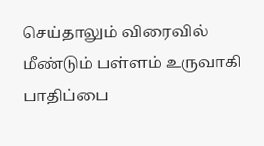செய்தாலும் விரைவில் மீண்டும் பள்ளம் உருவாகி பாதிப்பை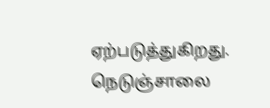ஏற்படுத்துகிறது. நெடுஞ்சாலை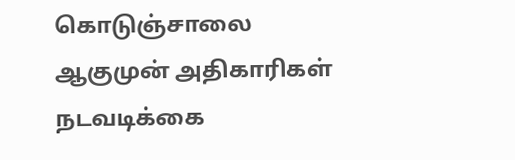கொடுஞ்சாலை ஆகுமுன் அதிகாரிகள் நடவடிக்கை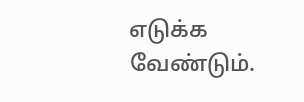எடுக்க வேண்டும்.